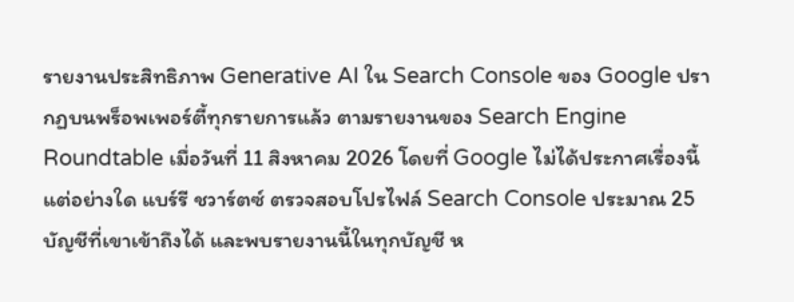รายงานประสิทธิภาพ Generative AI ใน Search Console ของ Google ปรากฏบนพร็อพเพอร์ตี้ทุกรายการแล้ว ตามรายงานของ Search Engine Roundtable เมื่อวันที่ 11 สิงหาคม 2026 โดยที่ Google ไม่ได้ประกาศเรื่องนี้แต่อย่างใด แบร์รี ชวาร์ตซ์ ตรวจสอบโปรไฟล์ Search Console ประมาณ 25 บัญชีที่เขาเข้าถึงได้ และพบรายงานนี้ในทุกบัญชี ห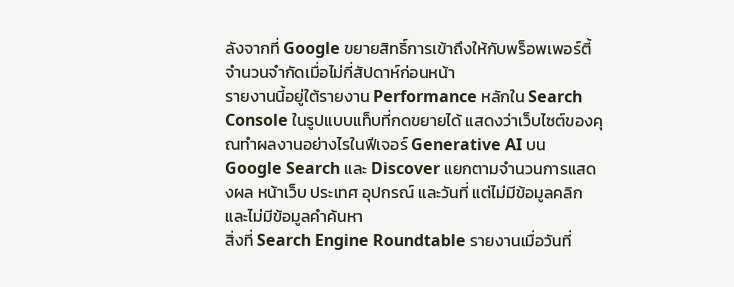ลังจากที่ Google ขยายสิทธิ์การเข้าถึงให้กับพร็อพเพอร์ตี้จำนวนจำกัดเมื่อไม่กี่สัปดาห์ก่อนหน้า
รายงานนี้อยู่ใต้รายงาน Performance หลักใน Search Console ในรูปแบบแท็บที่กดขยายได้ แสดงว่าเว็บไซต์ของคุณทำผลงานอย่างไรในฟีเจอร์ Generative AI บน Google Search และ Discover แยกตามจำนวนการแสดงผล หน้าเว็บ ประเทศ อุปกรณ์ และวันที่ แต่ไม่มีข้อมูลคลิกและไม่มีข้อมูลคำค้นหา
สิ่งที่ Search Engine Roundtable รายงานเมื่อวันที่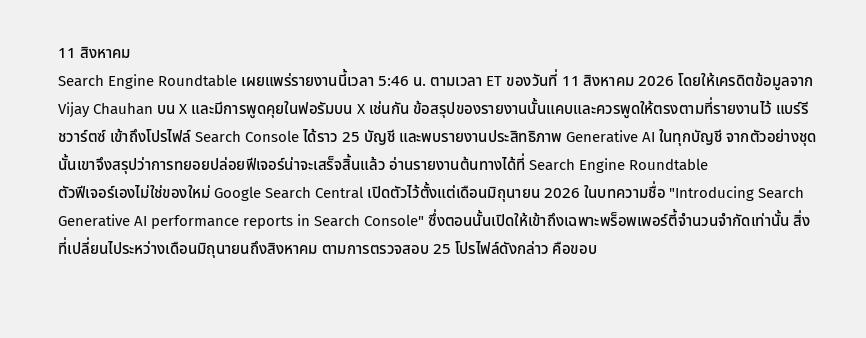11 สิงหาคม
Search Engine Roundtable เผยแพร่รายงานนี้เวลา 5:46 น. ตามเวลา ET ของวันที่ 11 สิงหาคม 2026 โดยให้เครดิตข้อมูลจาก Vijay Chauhan บน X และมีการพูดคุยในฟอรัมบน X เช่นกัน ข้อสรุปของรายงานนั้นแคบและควรพูดให้ตรงตามที่รายงานไว้ แบร์รี ชวาร์ตซ์ เข้าถึงโปรไฟล์ Search Console ได้ราว 25 บัญชี และพบรายงานประสิทธิภาพ Generative AI ในทุกบัญชี จากตัวอย่างชุดนั้นเขาจึงสรุปว่าการทยอยปล่อยฟีเจอร์น่าจะเสร็จสิ้นแล้ว อ่านรายงานต้นทางได้ที่ Search Engine Roundtable
ตัวฟีเจอร์เองไม่ใช่ของใหม่ Google Search Central เปิดตัวไว้ตั้งแต่เดือนมิถุนายน 2026 ในบทความชื่อ "Introducing Search Generative AI performance reports in Search Console" ซึ่งตอนนั้นเปิดให้เข้าถึงเฉพาะพร็อพเพอร์ตี้จำนวนจำกัดเท่านั้น สิ่งที่เปลี่ยนไประหว่างเดือนมิถุนายนถึงสิงหาคม ตามการตรวจสอบ 25 โปรไฟล์ดังกล่าว คือขอบ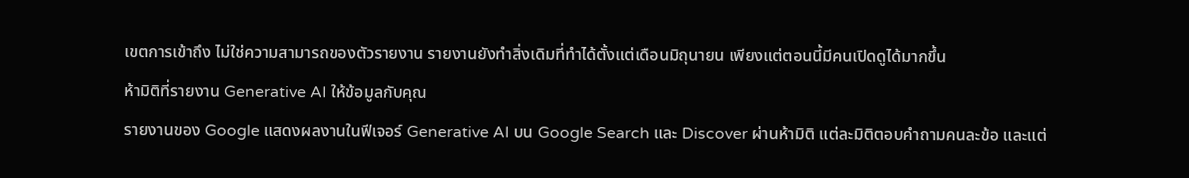เขตการเข้าถึง ไม่ใช่ความสามารถของตัวรายงาน รายงานยังทำสิ่งเดิมที่ทำได้ตั้งแต่เดือนมิถุนายน เพียงแต่ตอนนี้มีคนเปิดดูได้มากขึ้น
ห้ามิติที่รายงาน Generative AI ให้ข้อมูลกับคุณ
รายงานของ Google แสดงผลงานในฟีเจอร์ Generative AI บน Google Search และ Discover ผ่านห้ามิติ แต่ละมิติตอบคำถามคนละข้อ และแต่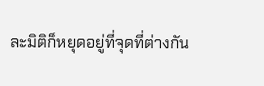ละมิติก็หยุดอยู่ที่จุดที่ต่างกัน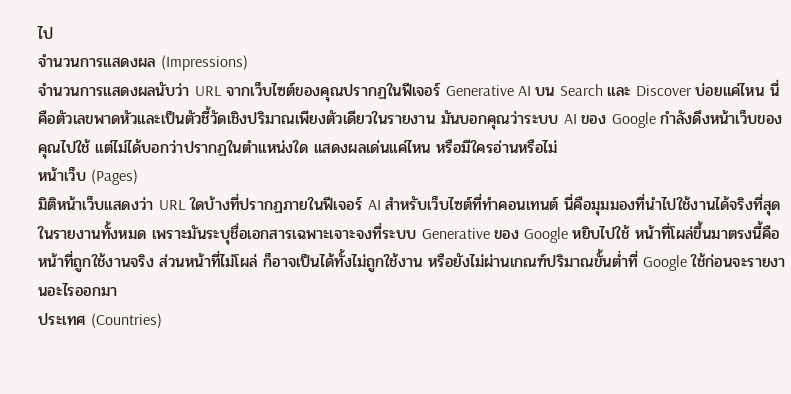ไป
จำนวนการแสดงผล (Impressions)
จำนวนการแสดงผลนับว่า URL จากเว็บไซต์ของคุณปรากฏในฟีเจอร์ Generative AI บน Search และ Discover บ่อยแค่ไหน นี่คือตัวเลขพาดหัวและเป็นตัวชี้วัดเชิงปริมาณเพียงตัวเดียวในรายงาน มันบอกคุณว่าระบบ AI ของ Google กำลังดึงหน้าเว็บของคุณไปใช้ แต่ไม่ได้บอกว่าปรากฏในตำแหน่งใด แสดงผลเด่นแค่ไหน หรือมีใครอ่านหรือไม่
หน้าเว็บ (Pages)
มิติหน้าเว็บแสดงว่า URL ใดบ้างที่ปรากฏภายในฟีเจอร์ AI สำหรับเว็บไซต์ที่ทำคอนเทนต์ นี่คือมุมมองที่นำไปใช้งานได้จริงที่สุดในรายงานทั้งหมด เพราะมันระบุชื่อเอกสารเฉพาะเจาะจงที่ระบบ Generative ของ Google หยิบไปใช้ หน้าที่โผล่ขึ้นมาตรงนี้คือหน้าที่ถูกใช้งานจริง ส่วนหน้าที่ไม่โผล่ ก็อาจเป็นได้ทั้งไม่ถูกใช้งาน หรือยังไม่ผ่านเกณฑ์ปริมาณขั้นต่ำที่ Google ใช้ก่อนจะรายงานอะไรออกมา
ประเทศ (Countries)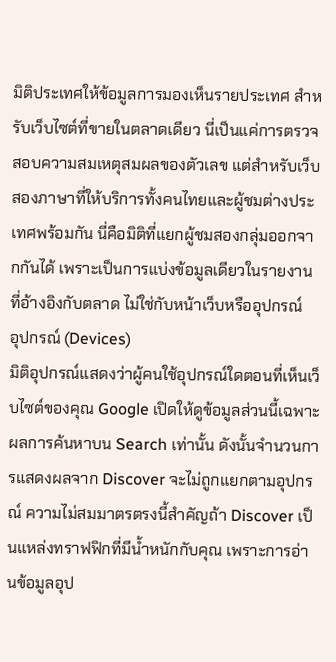มิติประเทศให้ข้อมูลการมองเห็นรายประเทศ สำหรับเว็บไซต์ที่ขายในตลาดเดียว นี่เป็นแค่การตรวจสอบความสมเหตุสมผลของตัวเลข แต่สำหรับเว็บสองภาษาที่ให้บริการทั้งคนไทยและผู้ชมต่างประเทศพร้อมกัน นี่คือมิติที่แยกผู้ชมสองกลุ่มออกจากกันได้ เพราะเป็นการแบ่งข้อมูลเดียวในรายงานที่อ้างอิงกับตลาด ไม่ใช่กับหน้าเว็บหรืออุปกรณ์
อุปกรณ์ (Devices)
มิติอุปกรณ์แสดงว่าผู้คนใช้อุปกรณ์ใดตอนที่เห็นเว็บไซต์ของคุณ Google เปิดให้ดูข้อมูลส่วนนี้เฉพาะผลการค้นหาบน Search เท่านั้น ดังนั้นจำนวนการแสดงผลจาก Discover จะไม่ถูกแยกตามอุปกรณ์ ความไม่สมมาตรตรงนี้สำคัญถ้า Discover เป็นแหล่งทราฟฟิกที่มีน้ำหนักกับคุณ เพราะการอ่านข้อมูลอุป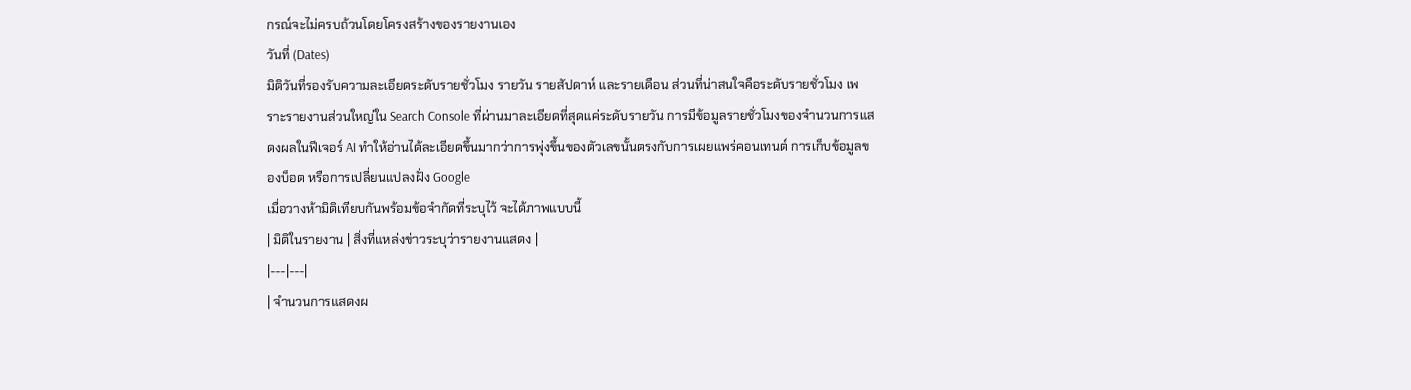กรณ์จะไม่ครบถ้วนโดยโครงสร้างของรายงานเอง
วันที่ (Dates)
มิติวันที่รองรับความละเอียดระดับรายชั่วโมง รายวัน รายสัปดาห์ และรายเดือน ส่วนที่น่าสนใจคือระดับรายชั่วโมง เพราะรายงานส่วนใหญ่ใน Search Console ที่ผ่านมาละเอียดที่สุดแค่ระดับรายวัน การมีข้อมูลรายชั่วโมงของจำนวนการแสดงผลในฟีเจอร์ AI ทำให้อ่านได้ละเอียดขึ้นมากว่าการพุ่งขึ้นของตัวเลขนั้นตรงกับการเผยแพร่คอนเทนต์ การเก็บข้อมูลของบ็อต หรือการเปลี่ยนแปลงฝั่ง Google
เมื่อวางห้ามิติเทียบกันพร้อมข้อจำกัดที่ระบุไว้ จะได้ภาพแบบนี้
| มิติในรายงาน | สิ่งที่แหล่งข่าวระบุว่ารายงานแสดง |
|---|---|
| จำนวนการแสดงผ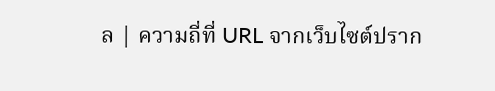ล | ความถี่ที่ URL จากเว็บไซต์ปราก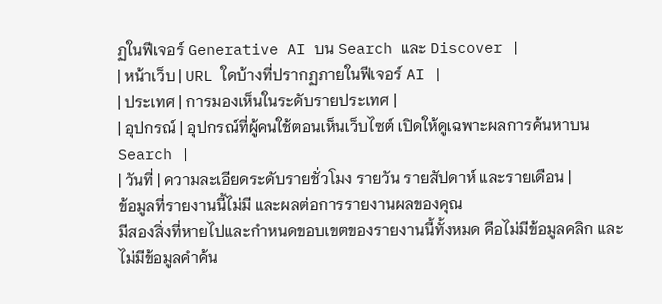ฏในฟีเจอร์ Generative AI บน Search และ Discover |
| หน้าเว็บ | URL ใดบ้างที่ปรากฏภายในฟีเจอร์ AI |
| ประเทศ | การมองเห็นในระดับรายประเทศ |
| อุปกรณ์ | อุปกรณ์ที่ผู้คนใช้ตอนเห็นเว็บไซต์ เปิดให้ดูเฉพาะผลการค้นหาบน Search |
| วันที่ | ความละเอียดระดับรายชั่วโมง รายวัน รายสัปดาห์ และรายเดือน |
ข้อมูลที่รายงานนี้ไม่มี และผลต่อการรายงานผลของคุณ
มีสองสิ่งที่หายไปและกำหนดขอบเขตของรายงานนี้ทั้งหมด คือไม่มีข้อมูลคลิก และไม่มีข้อมูลคำค้น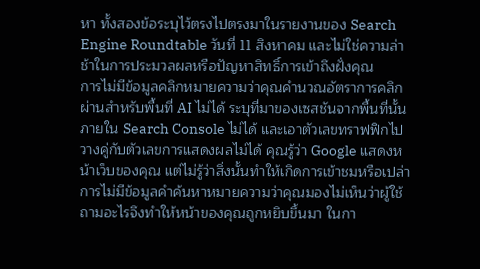หา ทั้งสองข้อระบุไว้ตรงไปตรงมาในรายงานของ Search Engine Roundtable วันที่ 11 สิงหาคม และไม่ใช่ความล่าช้าในการประมวลผลหรือปัญหาสิทธิ์การเข้าถึงฝั่งคุณ
การไม่มีข้อมูลคลิกหมายความว่าคุณคำนวณอัตราการคลิกผ่านสำหรับพื้นที่ AI ไม่ได้ ระบุที่มาของเซสชันจากพื้นที่นั้นภายใน Search Console ไม่ได้ และเอาตัวเลขทราฟฟิกไปวางคู่กับตัวเลขการแสดงผลไม่ได้ คุณรู้ว่า Google แสดงหน้าเว็บของคุณ แต่ไม่รู้ว่าสิ่งนั้นทำให้เกิดการเข้าชมหรือเปล่า
การไม่มีข้อมูลคำค้นหาหมายความว่าคุณมองไม่เห็นว่าผู้ใช้ถามอะไรจึงทำให้หน้าของคุณถูกหยิบขึ้นมา ในกา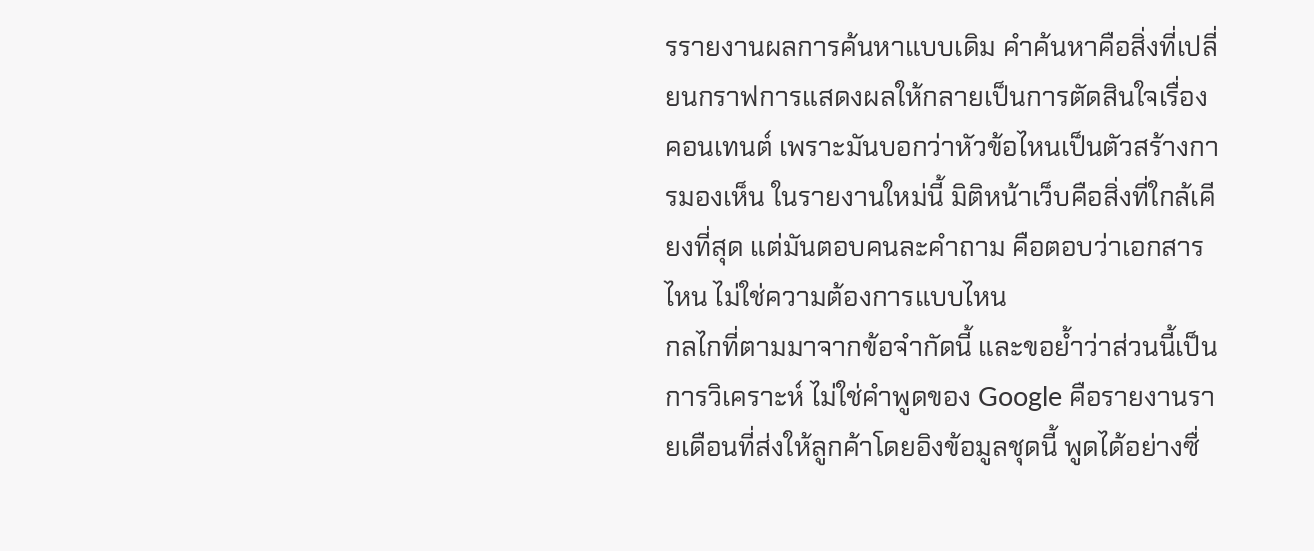รรายงานผลการค้นหาแบบเดิม คำค้นหาคือสิ่งที่เปลี่ยนกราฟการแสดงผลให้กลายเป็นการตัดสินใจเรื่องคอนเทนต์ เพราะมันบอกว่าหัวข้อไหนเป็นตัวสร้างการมองเห็น ในรายงานใหม่นี้ มิติหน้าเว็บคือสิ่งที่ใกล้เคียงที่สุด แต่มันตอบคนละคำถาม คือตอบว่าเอกสารไหน ไม่ใช่ความต้องการแบบไหน
กลไกที่ตามมาจากข้อจำกัดนี้ และขอย้ำว่าส่วนนี้เป็นการวิเคราะห์ ไม่ใช่คำพูดของ Google คือรายงานรายเดือนที่ส่งให้ลูกค้าโดยอิงข้อมูลชุดนี้ พูดได้อย่างซื่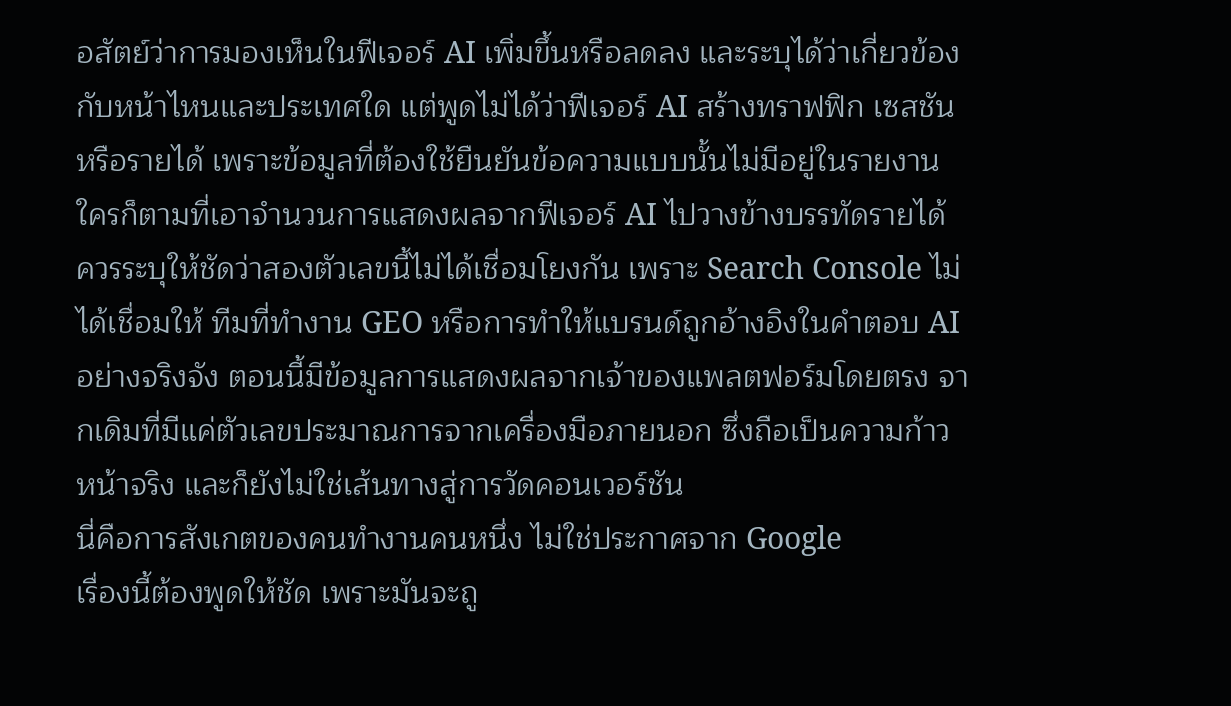อสัตย์ว่าการมองเห็นในฟีเจอร์ AI เพิ่มขึ้นหรือลดลง และระบุได้ว่าเกี่ยวข้องกับหน้าไหนและประเทศใด แต่พูดไม่ได้ว่าฟีเจอร์ AI สร้างทราฟฟิก เซสชัน หรือรายได้ เพราะข้อมูลที่ต้องใช้ยืนยันข้อความแบบนั้นไม่มีอยู่ในรายงาน ใครก็ตามที่เอาจำนวนการแสดงผลจากฟีเจอร์ AI ไปวางข้างบรรทัดรายได้ ควรระบุให้ชัดว่าสองตัวเลขนี้ไม่ได้เชื่อมโยงกัน เพราะ Search Console ไม่ได้เชื่อมให้ ทีมที่ทำงาน GEO หรือการทำให้แบรนด์ถูกอ้างอิงในคำตอบ AI อย่างจริงจัง ตอนนี้มีข้อมูลการแสดงผลจากเจ้าของแพลตฟอร์มโดยตรง จากเดิมที่มีแค่ตัวเลขประมาณการจากเครื่องมือภายนอก ซึ่งถือเป็นความก้าวหน้าจริง และก็ยังไม่ใช่เส้นทางสู่การวัดคอนเวอร์ชัน
นี่คือการสังเกตของคนทำงานคนหนึ่ง ไม่ใช่ประกาศจาก Google
เรื่องนี้ต้องพูดให้ชัด เพราะมันจะถู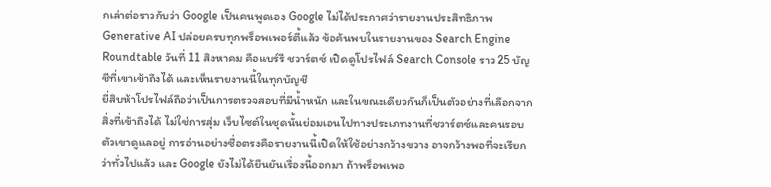กเล่าต่อราวกับว่า Google เป็นคนพูดเอง Google ไม่ได้ประกาศว่ารายงานประสิทธิภาพ Generative AI ปล่อยครบทุกพร็อพเพอร์ตี้แล้ว ข้อค้นพบในรายงานของ Search Engine Roundtable วันที่ 11 สิงหาคม คือแบร์รี ชวาร์ตซ์ เปิดดูโปรไฟล์ Search Console ราว 25 บัญชีที่เขาเข้าถึงได้ และเห็นรายงานนี้ในทุกบัญชี
ยี่สิบห้าโปรไฟล์ถือว่าเป็นการตรวจสอบที่มีน้ำหนัก และในขณะเดียวกันก็เป็นตัวอย่างที่เลือกจากสิ่งที่เข้าถึงได้ ไม่ใช่การสุ่ม เว็บไซต์ในชุดนั้นย่อมเอนไปทางประเภทงานที่ชวาร์ตซ์และคนรอบตัวเขาดูแลอยู่ การอ่านอย่างซื่อตรงคือรายงานนี้เปิดให้ใช้อย่างกว้างขวาง อาจกว้างพอที่จะเรียกว่าทั่วไปแล้ว และ Google ยังไม่ได้ยืนยันเรื่องนี้ออกมา ถ้าพร็อพเพอ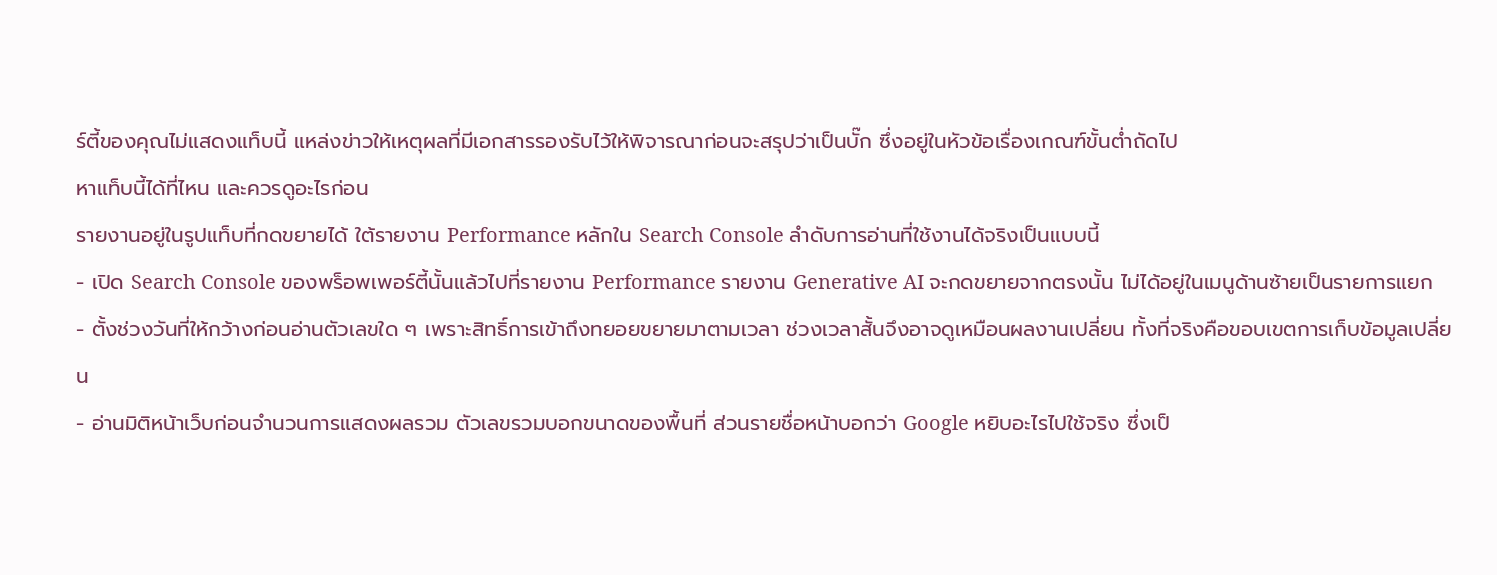ร์ตี้ของคุณไม่แสดงแท็บนี้ แหล่งข่าวให้เหตุผลที่มีเอกสารรองรับไว้ให้พิจารณาก่อนจะสรุปว่าเป็นบั๊ก ซึ่งอยู่ในหัวข้อเรื่องเกณฑ์ขั้นต่ำถัดไป
หาแท็บนี้ได้ที่ไหน และควรดูอะไรก่อน
รายงานอยู่ในรูปแท็บที่กดขยายได้ ใต้รายงาน Performance หลักใน Search Console ลำดับการอ่านที่ใช้งานได้จริงเป็นแบบนี้
- เปิด Search Console ของพร็อพเพอร์ตี้นั้นแล้วไปที่รายงาน Performance รายงาน Generative AI จะกดขยายจากตรงนั้น ไม่ได้อยู่ในเมนูด้านซ้ายเป็นรายการแยก
- ตั้งช่วงวันที่ให้กว้างก่อนอ่านตัวเลขใด ๆ เพราะสิทธิ์การเข้าถึงทยอยขยายมาตามเวลา ช่วงเวลาสั้นจึงอาจดูเหมือนผลงานเปลี่ยน ทั้งที่จริงคือขอบเขตการเก็บข้อมูลเปลี่ยน
- อ่านมิติหน้าเว็บก่อนจำนวนการแสดงผลรวม ตัวเลขรวมบอกขนาดของพื้นที่ ส่วนรายชื่อหน้าบอกว่า Google หยิบอะไรไปใช้จริง ซึ่งเป็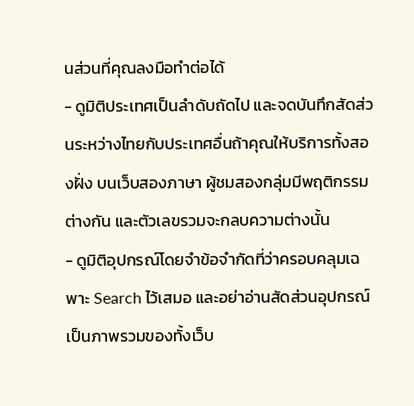นส่วนที่คุณลงมือทำต่อได้
- ดูมิติประเทศเป็นลำดับถัดไป และจดบันทึกสัดส่วนระหว่างไทยกับประเทศอื่นถ้าคุณให้บริการทั้งสองฝั่ง บนเว็บสองภาษา ผู้ชมสองกลุ่มมีพฤติกรรมต่างกัน และตัวเลขรวมจะกลบความต่างนั้น
- ดูมิติอุปกรณ์โดยจำข้อจำกัดที่ว่าครอบคลุมเฉพาะ Search ไว้เสมอ และอย่าอ่านสัดส่วนอุปกรณ์เป็นภาพรวมของทั้งเว็บ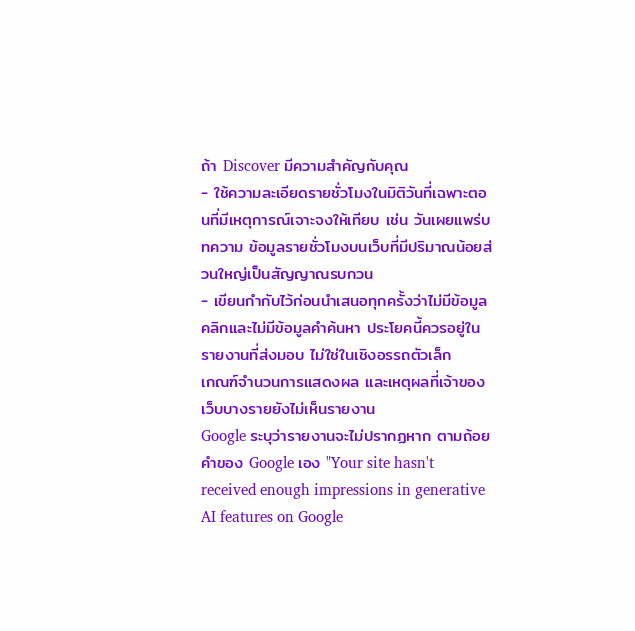ถ้า Discover มีความสำคัญกับคุณ
- ใช้ความละเอียดรายชั่วโมงในมิติวันที่เฉพาะตอนที่มีเหตุการณ์เจาะจงให้เทียบ เช่น วันเผยแพร่บทความ ข้อมูลรายชั่วโมงบนเว็บที่มีปริมาณน้อยส่วนใหญ่เป็นสัญญาณรบกวน
- เขียนกำกับไว้ก่อนนำเสนอทุกครั้งว่าไม่มีข้อมูลคลิกและไม่มีข้อมูลคำค้นหา ประโยคนี้ควรอยู่ในรายงานที่ส่งมอบ ไม่ใช่ในเชิงอรรถตัวเล็ก
เกณฑ์จำนวนการแสดงผล และเหตุผลที่เจ้าของเว็บบางรายยังไม่เห็นรายงาน
Google ระบุว่ารายงานจะไม่ปรากฏหาก ตามถ้อยคำของ Google เอง "Your site hasn't received enough impressions in generative AI features on Google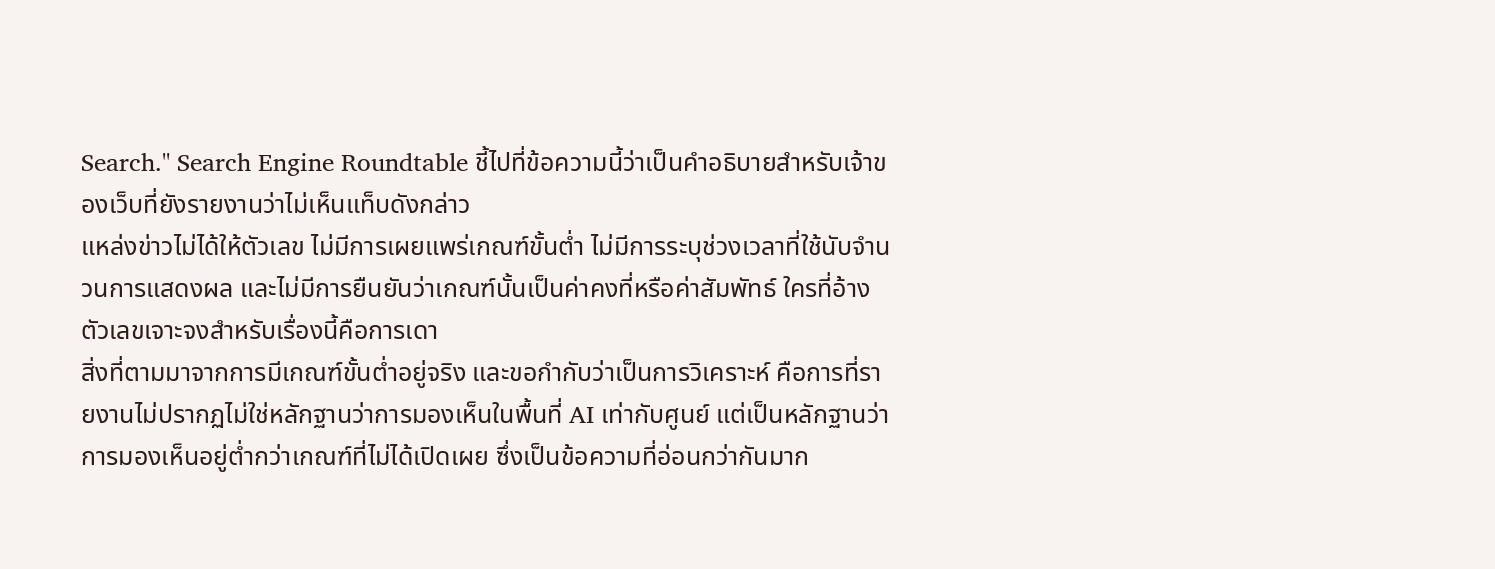Search." Search Engine Roundtable ชี้ไปที่ข้อความนี้ว่าเป็นคำอธิบายสำหรับเจ้าของเว็บที่ยังรายงานว่าไม่เห็นแท็บดังกล่าว
แหล่งข่าวไม่ได้ให้ตัวเลข ไม่มีการเผยแพร่เกณฑ์ขั้นต่ำ ไม่มีการระบุช่วงเวลาที่ใช้นับจำนวนการแสดงผล และไม่มีการยืนยันว่าเกณฑ์นั้นเป็นค่าคงที่หรือค่าสัมพัทธ์ ใครที่อ้างตัวเลขเจาะจงสำหรับเรื่องนี้คือการเดา
สิ่งที่ตามมาจากการมีเกณฑ์ขั้นต่ำอยู่จริง และขอกำกับว่าเป็นการวิเคราะห์ คือการที่รายงานไม่ปรากฏไม่ใช่หลักฐานว่าการมองเห็นในพื้นที่ AI เท่ากับศูนย์ แต่เป็นหลักฐานว่าการมองเห็นอยู่ต่ำกว่าเกณฑ์ที่ไม่ได้เปิดเผย ซึ่งเป็นข้อความที่อ่อนกว่ากันมาก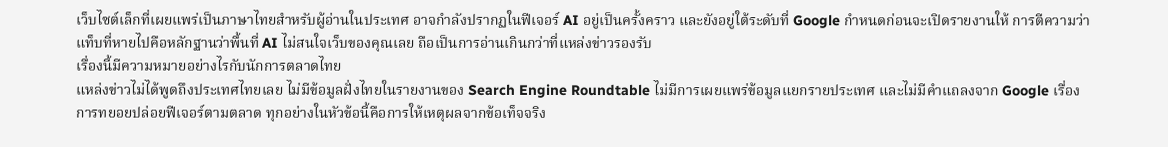เว็บไซต์เล็กที่เผยแพร่เป็นภาษาไทยสำหรับผู้อ่านในประเทศ อาจกำลังปรากฏในฟีเจอร์ AI อยู่เป็นครั้งคราว และยังอยู่ใต้ระดับที่ Google กำหนดก่อนจะเปิดรายงานให้ การตีความว่าแท็บที่หายไปคือหลักฐานว่าพื้นที่ AI ไม่สนใจเว็บของคุณเลย ถือเป็นการอ่านเกินกว่าที่แหล่งข่าวรองรับ
เรื่องนี้มีความหมายอย่างไรกับนักการตลาดไทย
แหล่งข่าวไม่ได้พูดถึงประเทศไทยเลย ไม่มีข้อมูลฝั่งไทยในรายงานของ Search Engine Roundtable ไม่มีการเผยแพร่ข้อมูลแยกรายประเทศ และไม่มีคำแถลงจาก Google เรื่องการทยอยปล่อยฟีเจอร์ตามตลาด ทุกอย่างในหัวข้อนี้คือการให้เหตุผลจากข้อเท็จจริง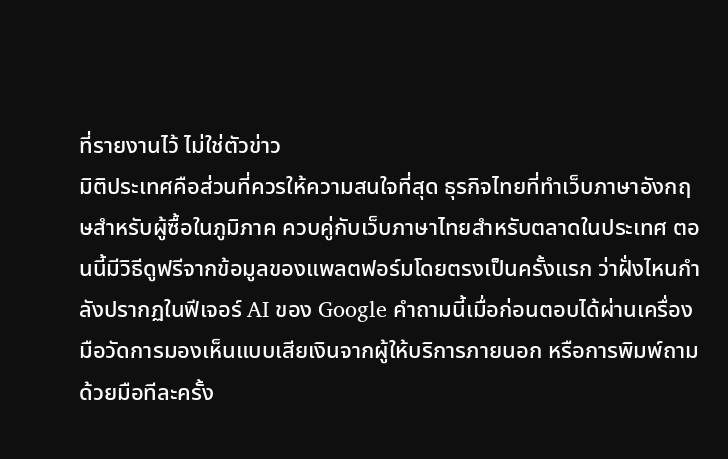ที่รายงานไว้ ไม่ใช่ตัวข่าว
มิติประเทศคือส่วนที่ควรให้ความสนใจที่สุด ธุรกิจไทยที่ทำเว็บภาษาอังกฤษสำหรับผู้ซื้อในภูมิภาค ควบคู่กับเว็บภาษาไทยสำหรับตลาดในประเทศ ตอนนี้มีวิธีดูฟรีจากข้อมูลของแพลตฟอร์มโดยตรงเป็นครั้งแรก ว่าฝั่งไหนกำลังปรากฏในฟีเจอร์ AI ของ Google คำถามนี้เมื่อก่อนตอบได้ผ่านเครื่องมือวัดการมองเห็นแบบเสียเงินจากผู้ให้บริการภายนอก หรือการพิมพ์ถามด้วยมือทีละครั้ง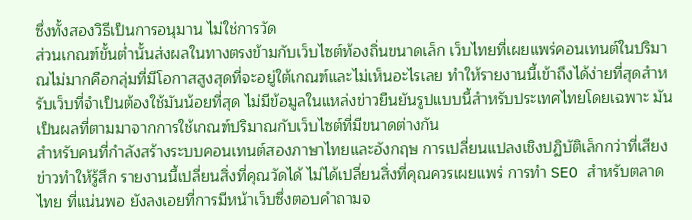ซึ่งทั้งสองวิธีเป็นการอนุมาน ไม่ใช่การวัด
ส่วนเกณฑ์ขั้นต่ำนั้นส่งผลในทางตรงข้ามกับเว็บไซต์ท้องถิ่นขนาดเล็ก เว็บไทยที่เผยแพร่คอนเทนต์ในปริมาณไม่มากคือกลุ่มที่มีโอกาสสูงสุดที่จะอยู่ใต้เกณฑ์และไม่เห็นอะไรเลย ทำให้รายงานนี้เข้าถึงได้ง่ายที่สุดสำหรับเว็บที่จำเป็นต้องใช้มันน้อยที่สุด ไม่มีข้อมูลในแหล่งข่าวยืนยันรูปแบบนี้สำหรับประเทศไทยโดยเฉพาะ มันเป็นผลที่ตามมาจากการใช้เกณฑ์ปริมาณกับเว็บไซต์ที่มีขนาดต่างกัน
สำหรับคนที่กำลังสร้างระบบคอนเทนต์สองภาษาไทยและอังกฤษ การเปลี่ยนแปลงเชิงปฏิบัติเล็กกว่าที่เสียงข่าวทำให้รู้สึก รายงานนี้เปลี่ยนสิ่งที่คุณวัดได้ ไม่ได้เปลี่ยนสิ่งที่คุณควรเผยแพร่ การทำ SEO สำหรับตลาดไทย ที่แน่นพอ ยังลงเอยที่การมีหน้าเว็บซึ่งตอบคำถามจ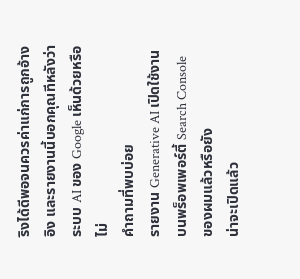ริงได้ดีพอจนควรค่าแก่การถูกอ้างอิง และรายงานนี้บอกคุณทีหลังว่าระบบ AI ของ Google เห็นด้วยหรือไม่
คำถามที่พบบ่อย
รายงาน Generative AI เปิดใช้งานบนพร็อพเพอร์ตี้ Search Console ของผมแล้วหรือยัง
น่าจะเปิดแล้ว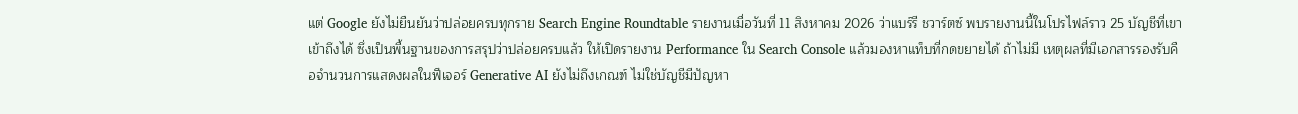แต่ Google ยังไม่ยืนยันว่าปล่อยครบทุกราย Search Engine Roundtable รายงานเมื่อวันที่ 11 สิงหาคม 2026 ว่าแบร์รี ชวาร์ตซ์ พบรายงานนี้ในโปรไฟล์ราว 25 บัญชีที่เขาเข้าถึงได้ ซึ่งเป็นพื้นฐานของการสรุปว่าปล่อยครบแล้ว ให้เปิดรายงาน Performance ใน Search Console แล้วมองหาแท็บที่กดขยายได้ ถ้าไม่มี เหตุผลที่มีเอกสารรองรับคือจำนวนการแสดงผลในฟีเจอร์ Generative AI ยังไม่ถึงเกณฑ์ ไม่ใช่บัญชีมีปัญหา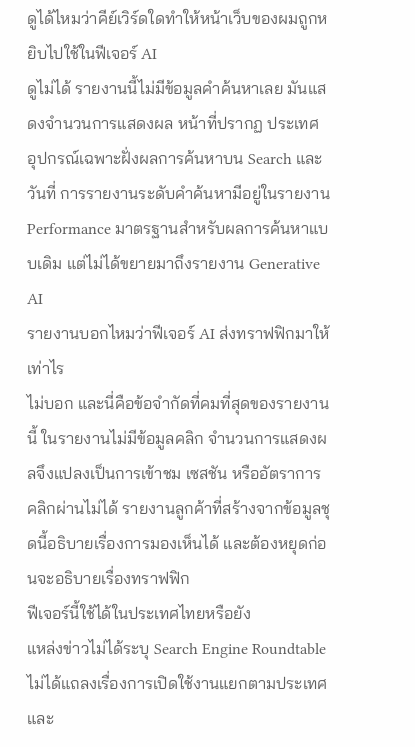ดูได้ไหมว่าคีย์เวิร์ดใดทำให้หน้าเว็บของผมถูกหยิบไปใช้ในฟีเจอร์ AI
ดูไม่ได้ รายงานนี้ไม่มีข้อมูลคำค้นหาเลย มันแสดงจำนวนการแสดงผล หน้าที่ปรากฏ ประเทศ อุปกรณ์เฉพาะฝั่งผลการค้นหาบน Search และวันที่ การรายงานระดับคำค้นหามีอยู่ในรายงาน Performance มาตรฐานสำหรับผลการค้นหาแบบเดิม แต่ไม่ได้ขยายมาถึงรายงาน Generative AI
รายงานบอกไหมว่าฟีเจอร์ AI ส่งทราฟฟิกมาให้เท่าไร
ไม่บอก และนี่คือข้อจำกัดที่คมที่สุดของรายงานนี้ ในรายงานไม่มีข้อมูลคลิก จำนวนการแสดงผลจึงแปลงเป็นการเข้าชม เซสชัน หรืออัตราการคลิกผ่านไม่ได้ รายงานลูกค้าที่สร้างจากข้อมูลชุดนี้อธิบายเรื่องการมองเห็นได้ และต้องหยุดก่อนจะอธิบายเรื่องทราฟฟิก
ฟีเจอร์นี้ใช้ได้ในประเทศไทยหรือยัง
แหล่งข่าวไม่ได้ระบุ Search Engine Roundtable ไม่ได้แถลงเรื่องการเปิดใช้งานแยกตามประเทศ และ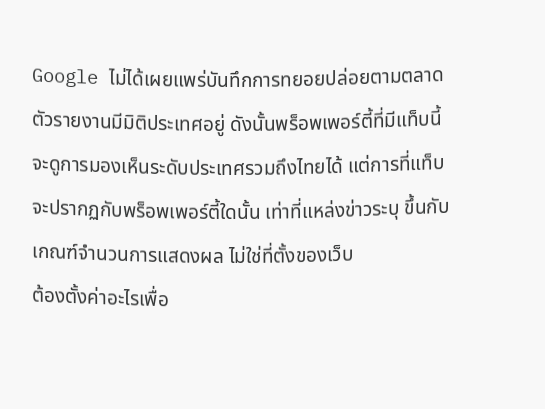Google ไม่ได้เผยแพร่บันทึกการทยอยปล่อยตามตลาด ตัวรายงานมีมิติประเทศอยู่ ดังนั้นพร็อพเพอร์ตี้ที่มีแท็บนี้จะดูการมองเห็นระดับประเทศรวมถึงไทยได้ แต่การที่แท็บจะปรากฏกับพร็อพเพอร์ตี้ใดนั้น เท่าที่แหล่งข่าวระบุ ขึ้นกับเกณฑ์จำนวนการแสดงผล ไม่ใช่ที่ตั้งของเว็บ
ต้องตั้งค่าอะไรเพื่อ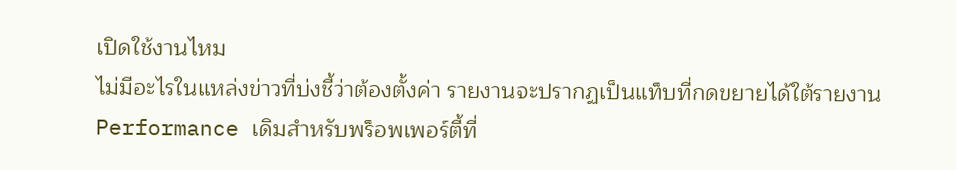เปิดใช้งานไหม
ไม่มีอะไรในแหล่งข่าวที่บ่งชี้ว่าต้องตั้งค่า รายงานจะปรากฏเป็นแท็บที่กดขยายได้ใต้รายงาน Performance เดิมสำหรับพร็อพเพอร์ตี้ที่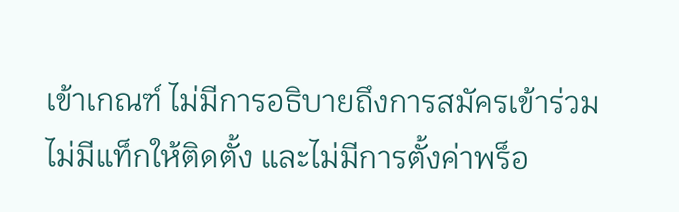เข้าเกณฑ์ ไม่มีการอธิบายถึงการสมัครเข้าร่วม ไม่มีแท็กให้ติดตั้ง และไม่มีการตั้งค่าพร็อ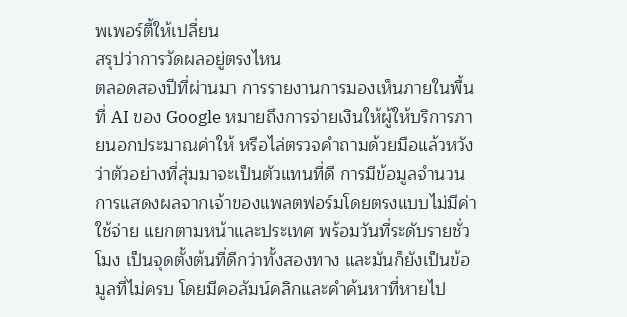พเพอร์ตี้ให้เปลี่ยน
สรุปว่าการวัดผลอยู่ตรงไหน
ตลอดสองปีที่ผ่านมา การรายงานการมองเห็นภายในพื้นที่ AI ของ Google หมายถึงการจ่ายเงินให้ผู้ให้บริการภายนอกประมาณค่าให้ หรือไล่ตรวจคำถามด้วยมือแล้วหวังว่าตัวอย่างที่สุ่มมาจะเป็นตัวแทนที่ดี การมีข้อมูลจำนวนการแสดงผลจากเจ้าของแพลตฟอร์มโดยตรงแบบไม่มีค่าใช้จ่าย แยกตามหน้าและประเทศ พร้อมวันที่ระดับรายชั่วโมง เป็นจุดตั้งต้นที่ดีกว่าทั้งสองทาง และมันก็ยังเป็นข้อมูลที่ไม่ครบ โดยมีคอลัมน์คลิกและคำค้นหาที่หายไป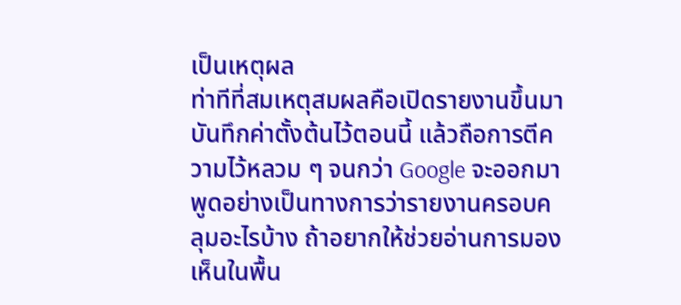เป็นเหตุผล
ท่าทีที่สมเหตุสมผลคือเปิดรายงานขึ้นมา บันทึกค่าตั้งต้นไว้ตอนนี้ แล้วถือการตีความไว้หลวม ๆ จนกว่า Google จะออกมาพูดอย่างเป็นทางการว่ารายงานครอบคลุมอะไรบ้าง ถ้าอยากให้ช่วยอ่านการมองเห็นในพื้น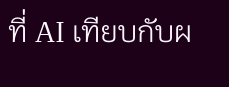ที่ AI เทียบกับผ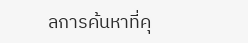ลการค้นหาที่คุ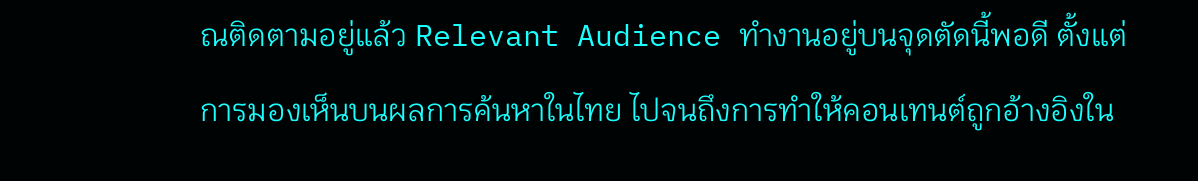ณติดตามอยู่แล้ว Relevant Audience ทำงานอยู่บนจุดตัดนี้พอดี ตั้งแต่ การมองเห็นบนผลการค้นหาในไทย ไปจนถึงการทำให้คอนเทนต์ถูกอ้างอิงใน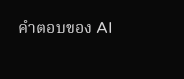คำตอบของ AI